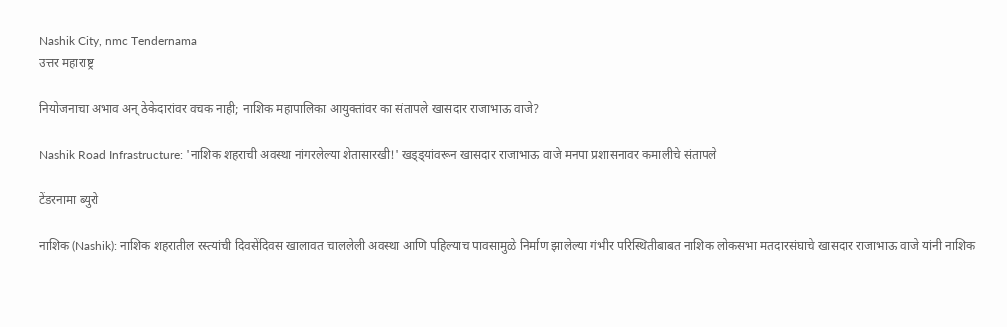Nashik City, nmc Tendernama
उत्तर महाराष्ट्र

नियोजनाचा अभाव अन् ठेकेदारांवर वचक नाही; नाशिक महापालिका आयुक्तांवर का संतापले खासदार राजाभाऊ वाजे?

Nashik Road Infrastructure: 'नाशिक शहराची अवस्था नांगरलेल्या शेतासारखी!' खड्ड्यांवरून खासदार राजाभाऊ वाजे मनपा प्रशासनावर कमालीचे संतापले

टेंडरनामा ब्युरो

नाशिक (Nashik): नाशिक शहरातील रस्त्यांची दिवसेंदिवस खालावत चाललेली अवस्था आणि पहिल्याच पावसामुळे निर्माण झालेल्या गंभीर परिस्थितीबाबत नाशिक लोकसभा मतदारसंघाचे खासदार राजाभाऊ वाजे यांनी नाशिक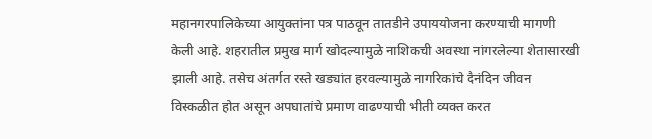महानगरपालिकेच्या आयुक्तांना पत्र पाठवून तातडीने उपाययोजना करण्याची मागणी केली आहे. शहरातील प्रमुख मार्ग खोदल्यामुळे नाशिकची अवस्था नांगरलेल्या शेतासारखी झाली आहे. तसेच अंतर्गत रस्ते खड्यांत हरवल्यामुळे नागरिकांचे दैनंदिन जीवन विस्कळीत होत असून अपघातांचे प्रमाण वाढण्याची भीती व्यक्त करत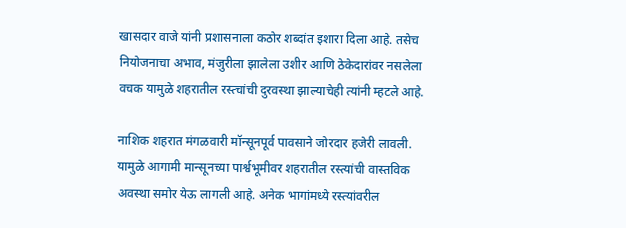खासदार वाजे यांनी प्रशासनाला कठोर शब्दांत इशारा दिला आहे. तसेच नियोजनाचा अभाव, मंजुरीला झालेला उशीर आणि ठेकेदारांवर नसलेला वचक यामुळे शहरातील रस्त्चांची दुरवस्था झाल्याचेही त्यांनी म्हटले आहे.

नाशिक शहरात मंगळवारी मॉन्सूनपूर्व पावसाने जोरदार हजेरी लावली. यामुळे आगामी मान्सूनच्या पार्श्वभूमीवर शहरातील रस्त्यांची वास्तविक अवस्था समोर येऊ लागली आहे. अनेक भागांमध्ये रस्त्यांवरील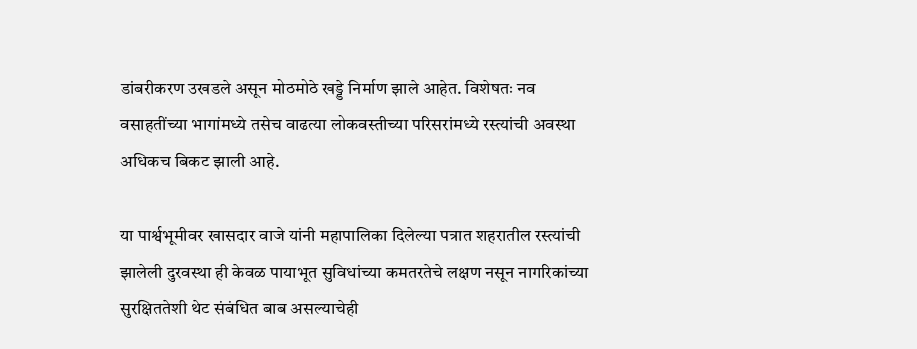डांबरीकरण उखडले असून मोठमोठे खड्डे निर्माण झाले आहेत. विशेषतः नव वसाहतींच्या भागांमध्ये तसेच वाढत्या लोकवस्तीच्या परिसरांमध्ये रस्त्यांची अवस्था अधिकच बिकट झाली आहे.

या पार्श्वभूमीवर खासदार वाजे यांनी महापालिका दिलेल्या पत्रात शहरातील रस्त्यांची झालेली दुरवस्था ही केवळ पायाभूत सुविधांच्या कमतरतेचे लक्षण नसून नागरिकांच्या सुरक्षिततेशी थेट संबंधित बाब असल्याचेही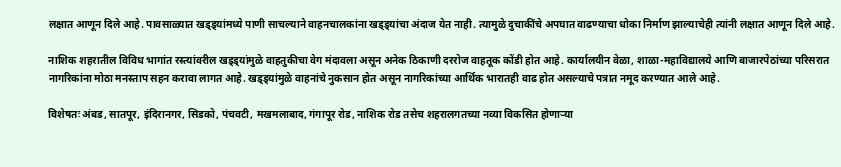लक्षात आणून दिले आहे. पावसाळ्यात खड्ड्यांमध्ये पाणी साचल्याने वाहनचालकांना खड्ड्यांचा अंदाज येत नाही. त्यामुळे दुचाकींचे अपघात वाढण्याचा धोका निर्माण झाल्याचेही त्यांनी लक्षात आणून दिले आहे.

नाशिक शहरातील विविध भागांत रस्त्यांवरील खड्ड्यांमुळे वाहतुकीचा वेग मंदावला असून अनेक ठिकाणी दररोज वाहतूक कोंडी होत आहे. कार्यालयीन वेळा, शाळा-महाविद्यालये आणि बाजारपेठांच्या परिसरात नागरिकांना मोठा मनस्ताप सहन करावा लागत आहे. खड्ड्यांमुळे वाहनांचे नुकसान होत असून नागरिकांच्या आर्थिक भारातही वाढ होत असल्याचे पत्रात नमूद करण्यात आले आहे.

विशेषतः अंबड, सातपूर, इंदिरानगर, सिडको, पंचवटी, मखमलाबाद, गंगापूर रोड, नाशिक रोड तसेच शहरालगतच्या नव्या विकसित होणाऱ्या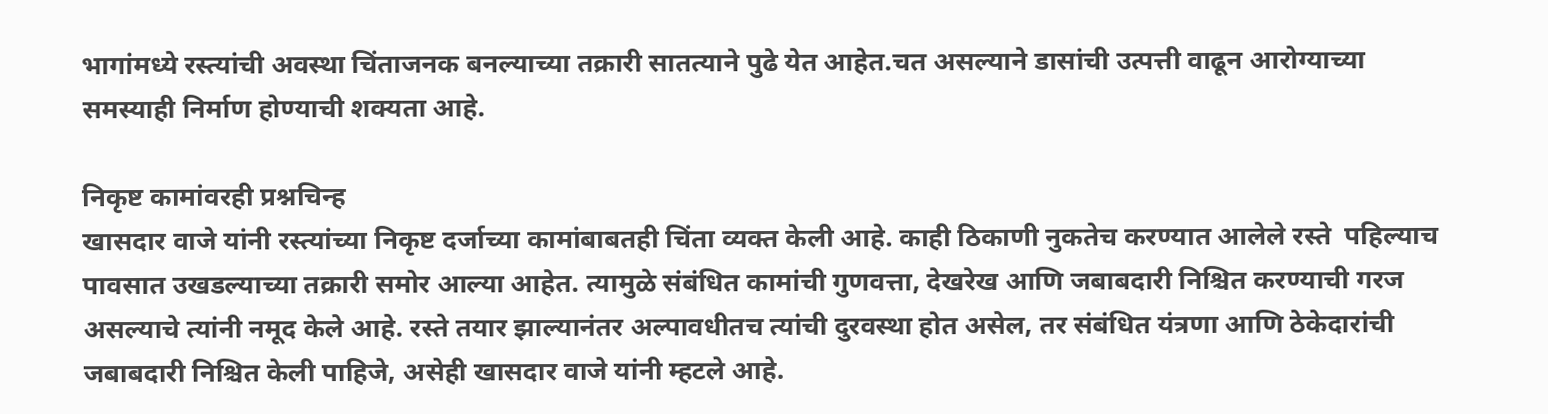भागांमध्ये रस्त्यांची अवस्था चिंताजनक बनल्याच्या तक्रारी सातत्याने पुढे येत आहेत.चत असल्याने डासांची उत्पत्ती वाढून आरोग्याच्या समस्याही निर्माण होण्याची शक्यता आहे.

निकृष्ट कामांवरही प्रश्नचिन्ह
खासदार वाजे यांनी रस्त्यांच्या निकृष्ट दर्जाच्या कामांबाबतही चिंता व्यक्त केली आहे. काही ठिकाणी नुकतेच करण्यात आलेले रस्ते  पहिल्याच पावसात उखडल्याच्या तक्रारी समोर आल्या आहेत. त्यामुळे संबंधित कामांची गुणवत्ता, देखरेख आणि जबाबदारी निश्चित करण्याची गरज असल्याचे त्यांनी नमूद केले आहे. रस्ते तयार झाल्यानंतर अल्पावधीतच त्यांची दुरवस्था होत असेल, तर संबंधित यंत्रणा आणि ठेकेदारांची जबाबदारी निश्चित केली पाहिजे, असेही खासदार वाजे यांनी म्हटले आहे.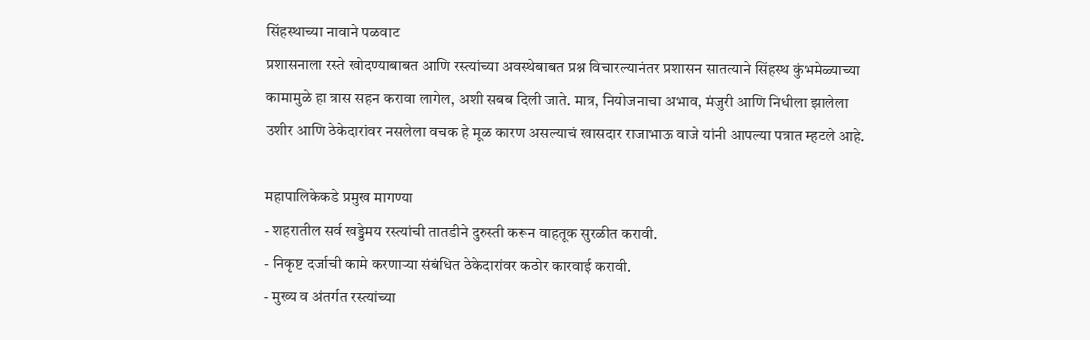सिंहस्थाच्या नावाने पळवाट
प्रशासनाला रस्ते खोदण्याबाबत आणि रस्त्यांच्या अवस्थेबाबत प्रश्न विचारल्यानंतर प्रशासन सातत्याने सिंहस्थ कुंभमेळ्याच्या कामामुळे हा त्रास सहन करावा लागेल, अशी सबब दिली जाते. मात्र, नियोजनाचा अभाव, मंजुरी आणि निधीला झालेला उशीर आणि ठेकेदारांवर नसलेला वचक हे मूळ कारण असल्याचं खासदार राजाभाऊ वाजे यांनी आपल्या पत्रात म्हटले आहे.

महापालिकेकडे प्रमुख मागण्या
- शहरातील सर्व खड्डेमय रस्त्यांची तातडीने दुरुस्ती करून वाहतूक सुरळीत करावी.
- निकृष्ट दर्जाची कामे करणाऱ्या संबंधित ठेकेदारांवर कठोर कारवाई करावी.
- मुख्य व अंतर्गत रस्त्यांच्या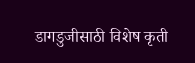डागडुजीसाठी विशेष कृती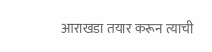आराखडा तयार करून त्याची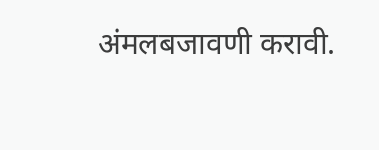अंमलबजावणी करावी.